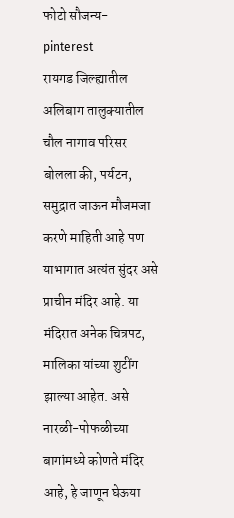फोटो सौजन्य- pinterest
रायगड जिल्ह्यातील अलिबाग तालुक्यातील चौल नागाव परिसर बोलला की, पर्यटन, समुद्रात जाऊन मौजमजा करणे माहिती आहे पण याभागात अत्यंत सुंदर असे प्राचीन मंदिर आहे. या मंदिरात अनेक चित्रपट, मालिका यांच्या शुटींग झाल्या आहेत. असे नारळी-पोफळीच्या बागांमध्ये कोणते मंदिर आहे, हे जाणून घेऊया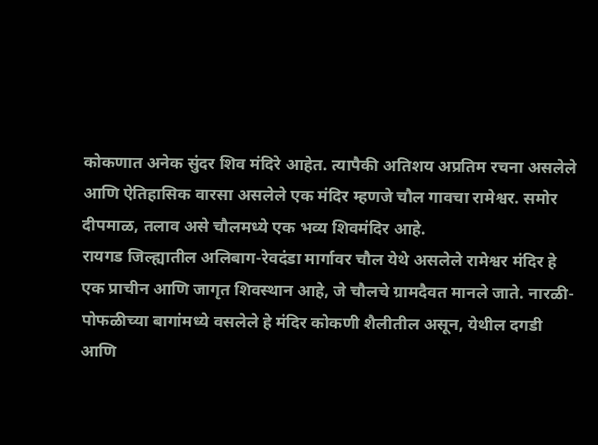कोकणात अनेक सुंदर शिव मंदिरे आहेत. त्यापैकी अतिशय अप्रतिम रचना असलेले आणि ऐतिहासिक वारसा असलेले एक मंदिर म्हणजे चौल गावचा रामेश्वर. समोर दीपमाळ, तलाव असे चौलमध्ये एक भव्य शिवमंदिर आहे.
रायगड जिल्ह्यातील अलिबाग-रेवदंडा मार्गावर चौल येथे असलेले रामेश्वर मंदिर हे एक प्राचीन आणि जागृत शिवस्थान आहे, जे चौलचे ग्रामदैवत मानले जाते. नारळी-पोफळीच्या बागांमध्ये वसलेले हे मंदिर कोकणी शैलीतील असून, येथील दगडी आणि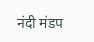नंदी मंडप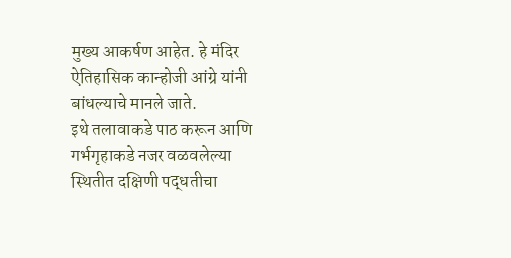मुख्य आकर्षण आहेत. हे मंदिर ऐतिहासिक कान्होजी आंग्रे यांनी बांधल्याचे मानले जाते.
इथे तलावाकडे पाठ करून आणि गर्भगृहाकडे नजर वळवलेल्या स्थितीत दक्षिणी पद्धतीचा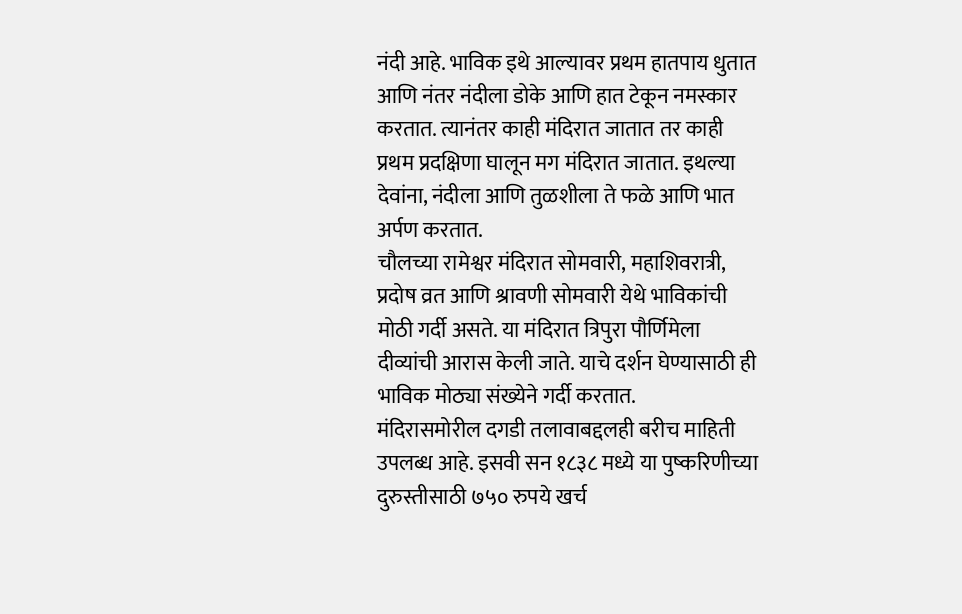नंदी आहे. भाविक इथे आल्यावर प्रथम हातपाय धुतात आणि नंतर नंदीला डोके आणि हात टेकून नमस्कार करतात. त्यानंतर काही मंदिरात जातात तर काही प्रथम प्रदक्षिणा घालून मग मंदिरात जातात. इथल्या देवांना, नंदीला आणि तुळशीला ते फळे आणि भात अर्पण करतात.
चौलच्या रामेश्वर मंदिरात सोमवारी, महाशिवरात्री, प्रदोष व्रत आणि श्रावणी सोमवारी येथे भाविकांची मोठी गर्दी असते. या मंदिरात त्रिपुरा पौर्णिमेला दीव्यांची आरास केली जाते. याचे दर्शन घेण्यासाठी ही भाविक मोठ्या संख्येने गर्दी करतात.
मंदिरासमोरील दगडी तलावाबद्दलही बरीच माहिती उपलब्ध आहे. इसवी सन १८३८ मध्ये या पुष्करिणीच्या दुरुस्तीसाठी ७५० रुपये खर्च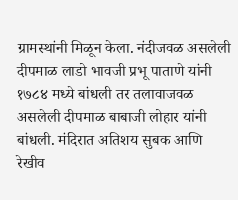ग्रामस्थांनी मिळून केला. नंदीजवळ असलेली दीपमाळ लाडो भावजी प्रभू पाताणे यांनी १७८४ मध्ये बांधली तर तलावाजवळ असलेली दीपमाळ बाबाजी लोहार यांनी बांधली. मंदिरात अतिशय सुबक आणि रेखीव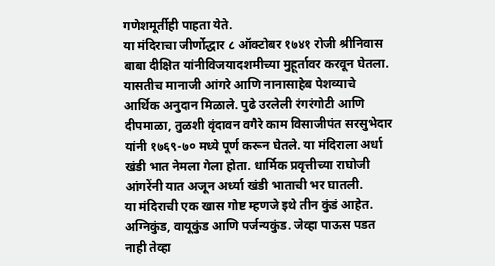गणेशमूर्तीही पाहता येते.
या मंदिराचा जीर्णोद्धार ८ ऑक्टोबर १७४१ रोजी श्रीनिवास बाबा दीक्षित यांनीविजयादशमीच्या मुहूर्तावर करवून घेतला. यासतीच मानाजी आंगरे आणि नानासाहेब पेशव्याचे आर्थिक अनुदान मिळाले. पुढे उरलेली रंगरंगोटी आणि दीपमाळा, तुळशी वृंदावन वगैरे काम विसाजीपंत सरसुभेदार यांनी १७६९-७० मध्ये पूर्ण करून घेतले. या मंदिराला अर्धा खंडी भात नेमला गेला होता. धार्मिक प्रवृत्तीच्या राघोजी आंगरेंनी यात अजून अर्ध्या खंडी भाताची भर घातली.
या मंदिराची एक खास गोष्ट म्हणजे इथे तीन कुंडं आहेत. अग्निकुंड, वायूकुंड आणि पर्जन्यकुंड. जेव्हा पाऊस पडत नाही तेव्हा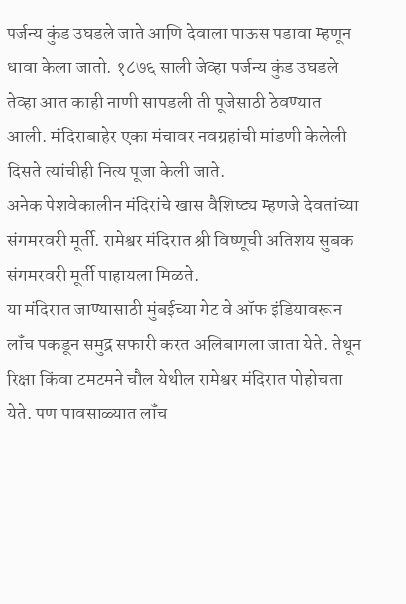पर्जन्य कुंड उघडले जाते आणि देवाला पाऊस पडावा म्हणून धावा केला जातो. १८७६ साली जेव्हा पर्जन्य कुंड उघडले तेव्हा आत काही नाणी सापडली ती पूजेसाठी ठेवण्यात आली. मंदिराबाहेर एका मंचावर नवग्रहांची मांडणी केलेली दिसते त्यांचीही नित्य पूजा केली जाते.
अनेक पेशवेकालीन मंदिरांचे खास वैशिष्ट्य म्हणजे देवतांच्या संगमरवरी मूर्ती. रामेश्वर मंदिरात श्री विष्णूची अतिशय सुबक संगमरवरी मूर्ती पाहायला मिळते.
या मंदिरात जाण्यासाठी मुंबईच्या गेट वे ऑफ इंडियावरून लॉंच पकडून समुद्र सफारी करत अलिबागला जाता येते. तेथून रिक्षा किंवा टमटमने चौल येथील रामेश्वर मंदिरात पोहोचता येते. पण पावसाळ्यात लॉंच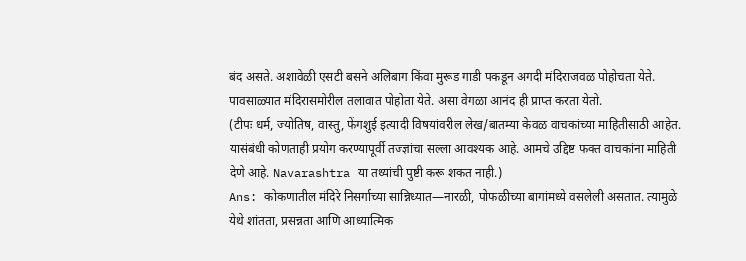बंद असते. अशावेळी एसटी बसने अलिबाग किंवा मुरूड गाडी पकडून अगदी मंदिराजवळ पोहोचता येते. पावसाळ्यात मंदिरासमोरील तलावात पोहोता येते. असा वेगळा आनंद ही प्राप्त करता येतो.
(टीपः धर्म, ज्योतिष, वास्तु, फेंगशुई इत्यादी विषयांवरील लेख/बातम्या केवळ वाचकांच्या माहितीसाठी आहेत. यासंबंधी कोणताही प्रयोग करण्यापूर्वी तज्ज्ञांचा सल्ला आवश्यक आहे. आमचे उद्दिष्ट फक्त वाचकांना माहिती देणे आहे. Navarashtra या तथ्यांची पुष्टी करू शकत नाही.)
Ans: कोकणातील मंदिरे निसर्गाच्या सान्निध्यात—नारळी, पोफळीच्या बागांमध्ये वसलेली असतात. त्यामुळे येथे शांतता, प्रसन्नता आणि आध्यात्मिक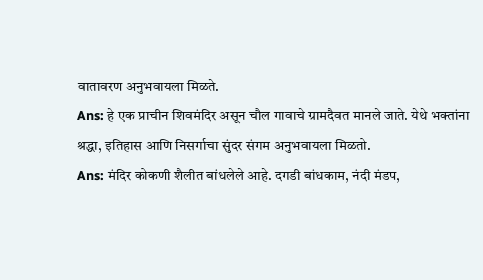वातावरण अनुभवायला मिळते.
Ans: हे एक प्राचीन शिवमंदिर असून चौल गावाचे ग्रामदैवत मानले जाते. येथे भक्तांना श्रद्धा, इतिहास आणि निसर्गाचा सुंदर संगम अनुभवायला मिळतो.
Ans: मंदिर कोकणी शैलीत बांधलेले आहे. दगडी बांधकाम, नंदी मंडप,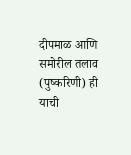दीपमाळ आणि समोरील तलाव (पुष्करिणी) ही याची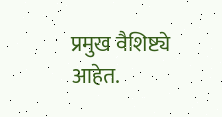प्रमुख वैशिष्ट्ये आहेत.